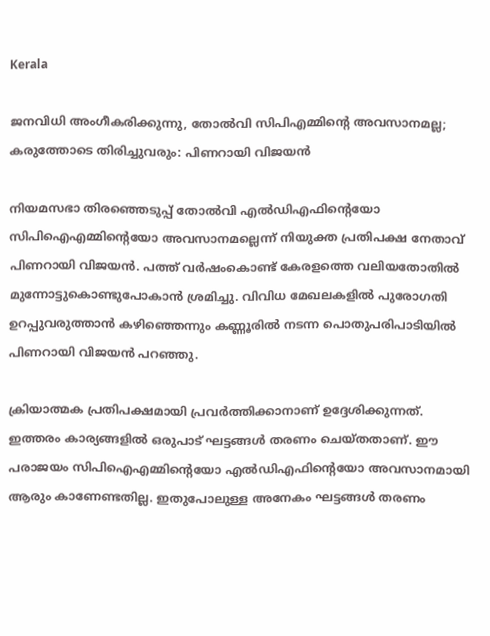Kerala

ജനവിധി അംഗീകരിക്കുന്നു, തോൽവി സിപിഎമ്മിന്റെ അവസാനമല്ല; കരുത്തോടെ തിരിച്ചുവരും: പിണറായി വിജയൻ

നിയമസഭാ തിരഞ്ഞെടുപ്പ് തോല്‍വി എല്‍ഡിഎഫിന്റെയോ സിപിഐഎമ്മിന്റെയോ അവസാനമല്ലെന്ന് നിയുക്ത പ്രതിപക്ഷ നേതാവ് പിണറായി വിജയന്‍. പത്ത് വര്‍ഷംകൊണ്ട് കേരളത്തെ വലിയതോതില്‍ മുന്നോട്ടുകൊണ്ടുപോകാന്‍ ശ്രമിച്ചു. വിവിധ മേഖലകളില്‍ പുരോഗതി ഉറപ്പുവരുത്താന്‍ കഴിഞ്ഞെന്നും കണ്ണൂരില്‍ നടന്ന പൊതുപരിപാടിയില്‍ പിണറായി വിജയന്‍ പറഞ്ഞു.

ക്രിയാത്മക പ്രതിപക്ഷമായി പ്രവര്‍ത്തിക്കാനാണ് ഉദ്ദേശിക്കുന്നത്. ഇത്തരം കാര്യങ്ങളില്‍ ഒരുപാട് ഘട്ടങ്ങള്‍ തരണം ചെയ്തതാണ്. ഈ പരാജയം സിപിഐഎമ്മിന്റെയോ എല്‍ഡിഎഫിന്റെയോ അവസാനമായി ആരും കാണേണ്ടതില്ല. ഇതുപോലുള്ള അനേകം ഘട്ടങ്ങള്‍ തരണം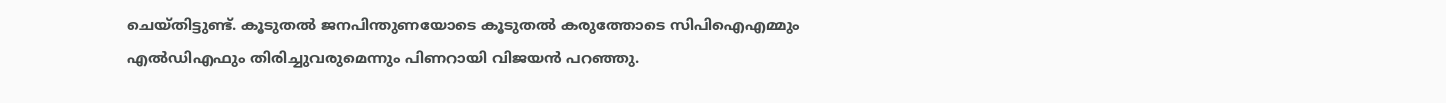ചെയ്തിട്ടുണ്ട്. കൂടുതല്‍ ജനപിന്തുണയോടെ കൂടുതല്‍ കരുത്തോടെ സിപിഐഎമ്മും എല്‍ഡിഎഫും തിരിച്ചുവരുമെന്നും പിണറായി വിജയന്‍ പറഞ്ഞു.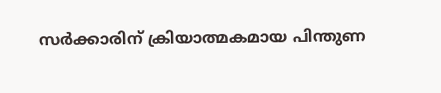സര്‍ക്കാരിന് ക്രിയാത്മകമായ പിന്തുണ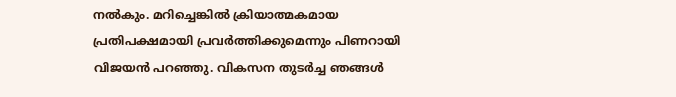നല്‍കും. മറിച്ചെങ്കില്‍ ക്രിയാത്മകമായ പ്രതിപക്ഷമായി പ്രവര്‍ത്തിക്കുമെന്നും പിണറായി വിജയന്‍ പറഞ്ഞു. വികസന തുടര്‍ച്ച ഞങ്ങള്‍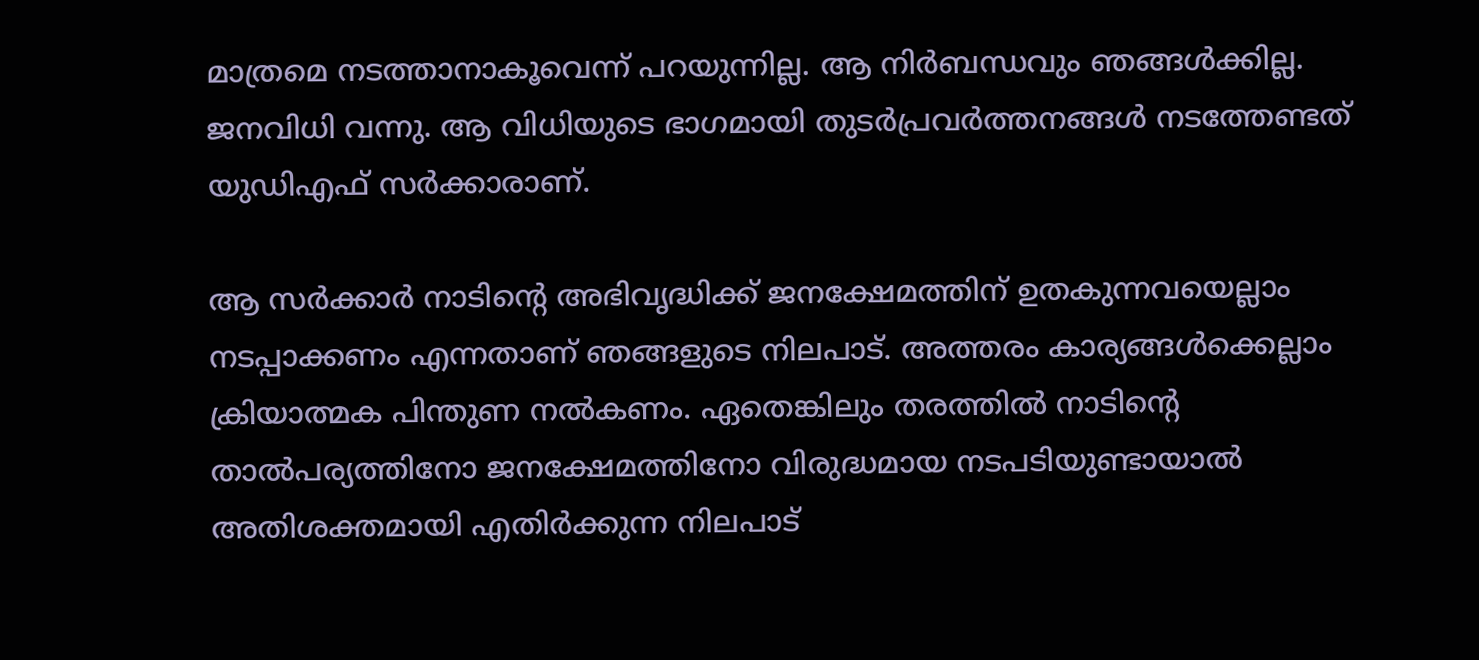മാത്രമെ നടത്താനാകൂവെന്ന് പറയുന്നില്ല. ആ നിര്‍ബന്ധവും ഞങ്ങള്‍ക്കില്ല. ജനവിധി വന്നു. ആ വിധിയുടെ ഭാഗമായി തുടര്‍പ്രവര്‍ത്തനങ്ങള്‍ നടത്തേണ്ടത് യുഡിഎഫ് സര്‍ക്കാരാണ്.

ആ സര്‍ക്കാര്‍ നാടിന്റെ അഭിവൃദ്ധിക്ക് ജനക്ഷേമത്തിന് ഉതകുന്നവയെല്ലാം നടപ്പാക്കണം എന്നതാണ് ഞങ്ങളുടെ നിലപാട്. അത്തരം കാര്യങ്ങള്‍ക്കെല്ലാം ക്രിയാത്മക പിന്തുണ നല്‍കണം. ഏതെങ്കിലും തരത്തില്‍ നാടിന്റെ താല്‍പര്യത്തിനോ ജനക്ഷേമത്തിനോ വിരുദ്ധമായ നടപടിയുണ്ടായാല്‍ അതിശക്തമായി എതിര്‍ക്കുന്ന നിലപാട്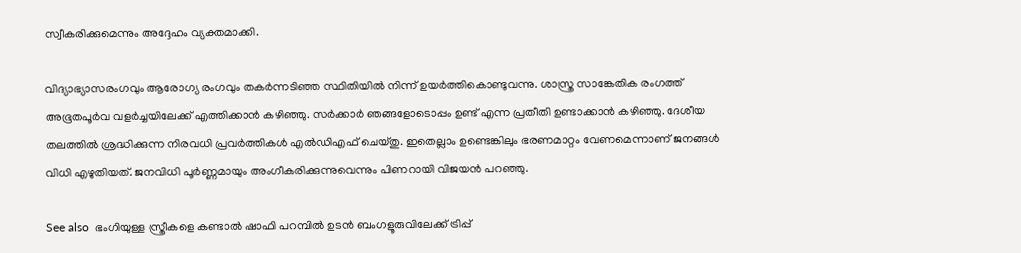സ്വീകരിക്കുമെന്നും അദ്ദേഹം വ്യക്തമാക്കി.

വിദ്യാഭ്യാസരംഗവും ആരോഗ്യ രംഗവും തകര്‍ന്നടിഞ്ഞ സ്ഥിതിയില്‍ നിന്ന് ഉയര്‍ത്തികൊണ്ടുവന്നു. ശാസ്ത്ര സാങ്കേതിക രംഗത്ത് അഭൂതപൂര്‍വ വളര്‍ച്ചയിലേക്ക് എത്തിക്കാന്‍ കഴിഞ്ഞു. സര്‍ക്കാര്‍ ഞങ്ങളോടൊപ്പം ഉണ്ട് എന്ന പ്രതീതി ഉണ്ടാക്കാന്‍ കഴിഞ്ഞു. ദേശീയ തലത്തില്‍ ശ്രദ്ധിക്കുന്ന നിരവധി പ്രവര്‍ത്തികള്‍ എല്‍ഡിഎഫ് ചെയ്തു. ഇതെല്ലാം ഉണ്ടെങ്കിലും ഭരണമാറ്റം വേണമെന്നാണ് ജനങ്ങള്‍ വിധി എഴുതിയത്. ജനവിധി പൂര്‍ണ്ണമായും അംഗീകരിക്കുന്നുവെന്നും പിണറായി വിജയന്‍ പറഞ്ഞു.

See also  ഭംഗിയുള്ള സ്ത്രീകളെ കണ്ടാൽ ഷാഫി പറമ്പിൽ ഉടൻ ബംഗളൂരുവിലേക്ക് ട്രിപ്പ്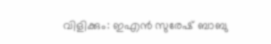വിളിക്കും: ഇഎൻ സുരേഷ് ബാബു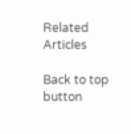Related Articles

Back to top button